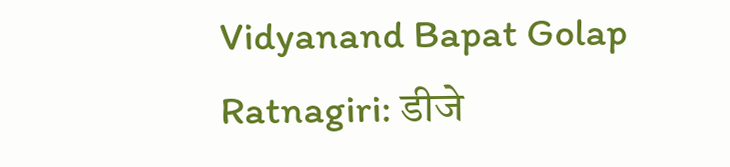Vidyanand Bapat Golap Ratnagiri: डीजे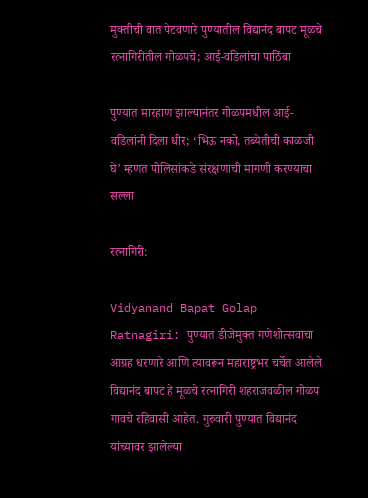मुक्तीची वात पेटवणारे पुण्यातील विद्यानंद बापट मूळचे रत्नागिरीतील गोळपचे; आई-वडिलांचा पाठिंबा

पुण्यात मारहाण झाल्यानंतर गोळपमधील आई-वडिलांनी दिला धीर; ‘भिऊ नको, तब्येतीची काळजी घे’ म्हणत पोलिसांकडे संरक्षणाची मागणी करण्याचा सल्ला

रत्नागिरी:

Vidyanand Bapat Golap Ratnagiri: पुण्यात डीजेमुक्त गणेशोत्सवाचा आग्रह धरणारे आणि त्यावरून महाराष्ट्रभर चर्चेत आलेले विद्यानंद बापट हे मूळचे रत्नागिरी शहराजवळील गोळप गावचे रहिवासी आहेत. गुरुवारी पुण्यात विद्यानंद यांच्यावर झालेल्या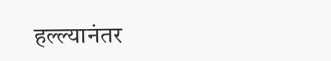हल्ल्यानंतर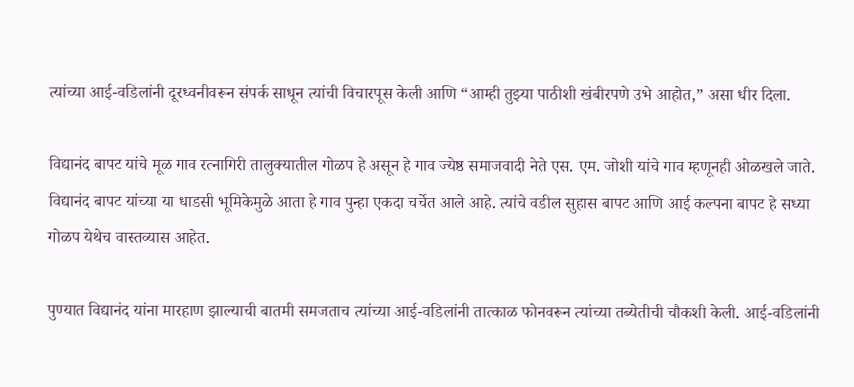त्यांच्या आई-वडिलांनी दूरध्वनीवरून संपर्क साधून त्यांची विचारपूस केली आणि “आम्ही तुझ्या पाठीशी खंबीरपणे उभे आहोत,” असा धीर दिला.

विद्यानंद बापट यांचे मूळ गाव रत्नागिरी तालुक्यातील गोळप हे असून हे गाव ज्येष्ठ समाजवादी नेते एस. एम. जोशी यांचे गाव म्हणूनही ओळखले जाते. विद्यानंद बापट यांच्या या धाडसी भूमिकेमुळे आता हे गाव पुन्हा एकदा चर्चेत आले आहे. त्यांचे वडील सुहास बापट आणि आई कल्पना बापट हे सध्या गोळप येथेच वास्तव्यास आहेत.

पुण्यात विद्यानंद यांना मारहाण झाल्याची बातमी समजताच त्यांच्या आई-वडिलांनी तात्काळ फोनवरून त्यांच्या तब्येतीची चौकशी केली. आई-वडिलांनी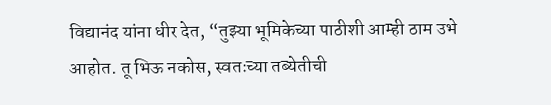विद्यानंद यांना धीर देत, “तुझ्या भूमिकेच्या पाठीशी आम्ही ठाम उभे आहोत. तू भिऊ नकोस, स्वतःच्या तब्येतीची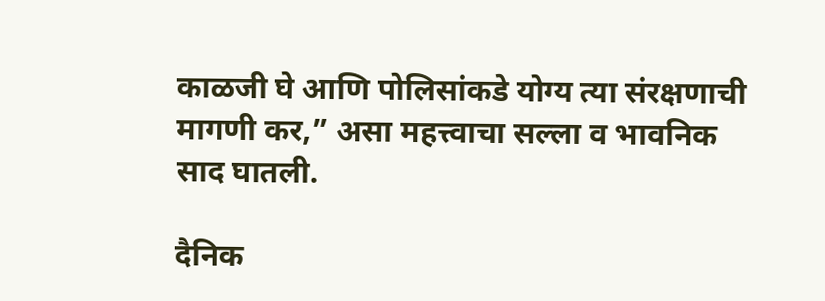काळजी घे आणि पोलिसांकडे योग्य त्या संरक्षणाची मागणी कर,” असा महत्त्वाचा सल्ला व भावनिक साद घातली.

दैनिक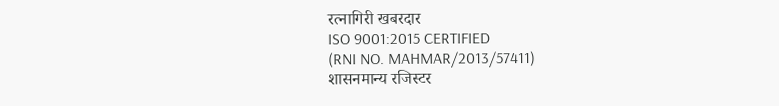रत्नागिरी खबरदार
ISO 9001:2015 CERTIFIED
(RNI NO. MAHMAR/2013/57411)
शासनमान्य रजिस्टर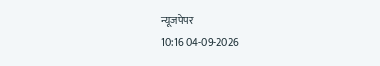न्यूजपेपर
10:16 04-09-2026